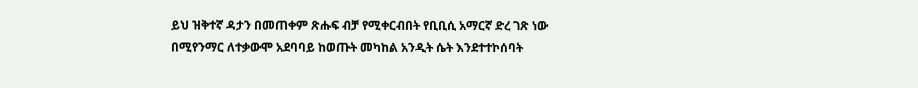ይህ ዝቅተኛ ዳታን በመጠቀም ጽሑፍ ብቻ የሚቀርብበት የቢቢሲ አማርኛ ድረ ገጽ ነው
በሚየንማር ለተቃውሞ አደባባይ ከወጡት መካከል አንዲት ሴት እንደተተኮሰባት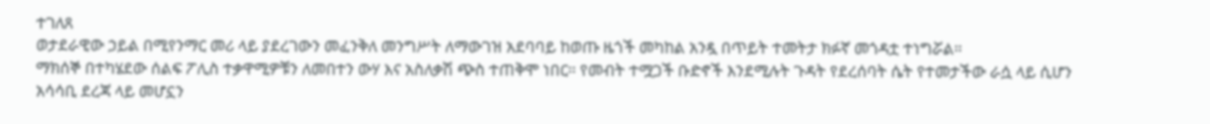ተገለጸ
ወታደራዊው ኃይል በሚየንማር መሪ ላይ ያደረገውን መፈንቅለ መንግሥት ለማውገዝ አደባባይ ከወጡ ዜጎች መካከል አንዷ በጥይት ተመትታ ክፉኛ መጎዳቷ ተነግሯል።
ማክሰኞ በተካሄደው ሰልፍ ፖሊስ ተቃዋሚዎቹን ለመበተን ውሃ እና አስለቃሽ ጭስ ተጠቅሞ ነበር። የመብት ተሟጋች ቡድኖች እንደሚሉት ጉዳት የደረሰባት ሴት የተመታችው ራሷ ላይ ሲሆን አሳሳቢ ደረጃ ላይ መሆኗን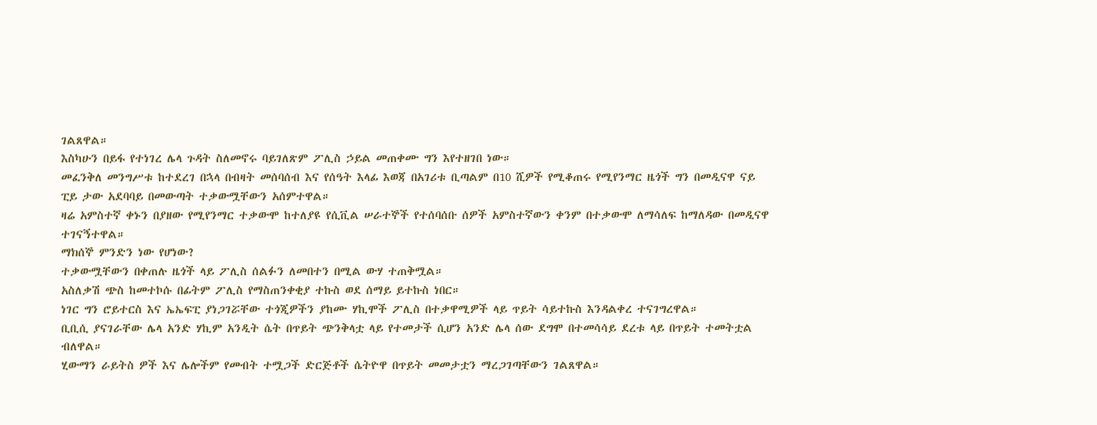ገልጸዋል።
እስካሁን በይፋ የተነገረ ሌላ ጉዳት ስለመኖሩ ባይገለጽም ፖሊስ ኃይል መጠቀሙ ግን እየተዘገበ ነው።
መፈንቅለ መንግሥቱ ከተደረገ በኋላ በብዛት መሰባሰብ እና የሰዓት እላፊ እወጃ በአገሪቱ ቢጣልም በ10 ሺዎች የሚቆጠሩ የሚየንማር ዜጎች ግን በመዲናዋ ናይ ፒይ ታው አደባባይ በመውጣት ተቃውሟቸውን አሰምተዋል።
ዛሬ አምስተኛ ቀኑን በያዘው የሚየንማር ተቃውሞ ከተለያዩ የሲቪል ሠራተኞች የተሰባሰቡ ሰዎች አምስተኛውን ቀንም በተቃውሞ ለማሳለፍ ከማለዳው በመዲናዋ ተገናኝተዋል።
ማክሰኞ ምንድን ነው የሆነው?
ተቃውሟቸውን በቀጠሉ ዜጎች ላይ ፖሊስ ሰልፉን ለመበተን በሚል ውሃ ተጠቅሟል።
አስለቃሽ ጭስ ከመተኮሱ በፊትም ፖሊስ የማስጠንቀቂያ ተኩስ ወደ ሰማይ ይተኩስ ነበር።
ነገር ግን ሮይተርስ እና ኤኤፍፒ ያነጋገሯቸው ተጎጂዎችን ያከሙ ሃኪሞች ፖሊስ በተቃዋሚዎች ላይ ጥይት ሳይተኩስ እንዳልቀረ ተናገግረዋል።
ቢቢሲ ያናገራቸው ሌላ አንድ ሃኪም አንዲት ሴት በጥይት ጭንቅላቷ ላይ የተመታች ሲሆን አንድ ሌላ ሰው ደግሞ በተመሳሳይ ደረቱ ላይ በጥይት ተመትቷል ብለዋል።
ሂውማን ራይትስ ዎች እና ሌሎችም የመብት ተሟጋች ድርጅቶች ሴትዮዋ በጥይት መመታቷን ማረጋገጣቸውን ገልጸዋል።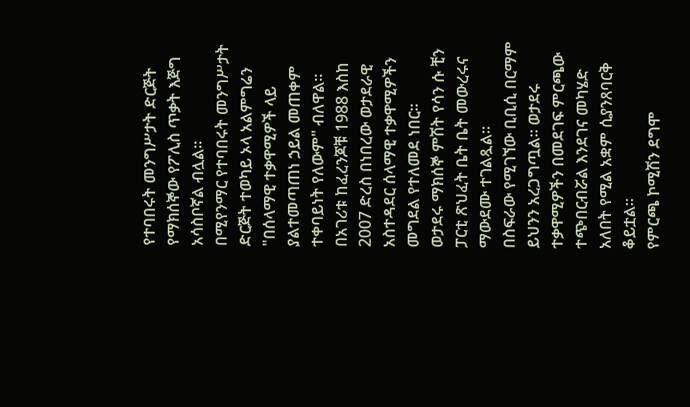የተባበሩት መንግሥታት ድርጅት የማክሰኞው የፖሊስ ጥቃት እጅግ አሳስቦኛል ብሏል።
በሚየንማር የተባበሩት መንግሥታት ድርጅት ተወካይ ኦላ አልምግሬን "በሰላማዊ ተቃዋሚዎች ላይ ያልተመጣጠነ ኃይል መጠቀም ተቀባይነት የለውም" ብለዋል።
በአገሪቱ ከፈረንጆቹ 1988 እስከ 2007 ድረስ በነበረው ወታደራዊ አስተዳደር ሰላማዊ ተቃዋሚዎችን መግደል የተለመደ ነበር።
ወታደሩ ማክሰኞ ምሽት የሳን ሱ ቺን ፓርቲ ጽህፈት ቤት ቤት መውረሩና ማውደሙ ተገልጿል።
በስፍራው የሚገኘው ቢቢሲ በርማም ይህንን አረጋግጧል። ወታደሩ ተቃዋሚዎችን በመደገፍ ምርጫው ተጭበርብሯል እንደገና መካሄድ አለበት የሚል አቋም ሲያንጸባርቅ ቆይቷል።
የምርጫ ኮሚሽን ደግሞ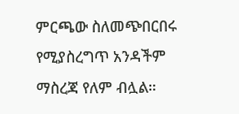ምርጫው ስለመጭበርበሩ የሚያስረግጥ አንዳችም ማስረጃ የለም ብሏል።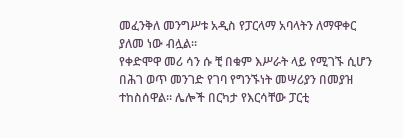መፈንቅለ መንግሥቱ አዲስ የፓርላማ አባላትን ለማዋቀር ያለመ ነው ብሏል።
የቀድሞዋ መሪ ሳን ሱ ቺ በቁም እሥራት ላይ የሚገኙ ሲሆን በሕገ ወጥ መንገድ የገባ የግንኙነት መሣሪያን በመያዝ ተከስሰዋል። ሌሎች በርካታ የእርሳቸው ፓርቲ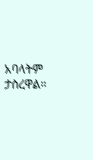አባላትም ታስረዋል።